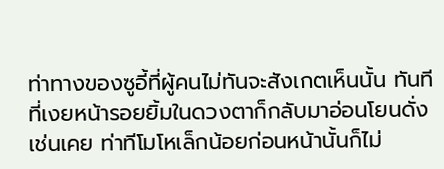ท่าทางของซูอี้ที่ผู้คนไม่ทันจะสังเกตเห็นนั้น ทันทีที่เงยหน้ารอยยิ้มในดวงตาก็กลับมาอ่อนโยนดั่งเช่นเคย ท่าทีโมโหเล็กน้อยก่อนหน้านั้นก็ไม่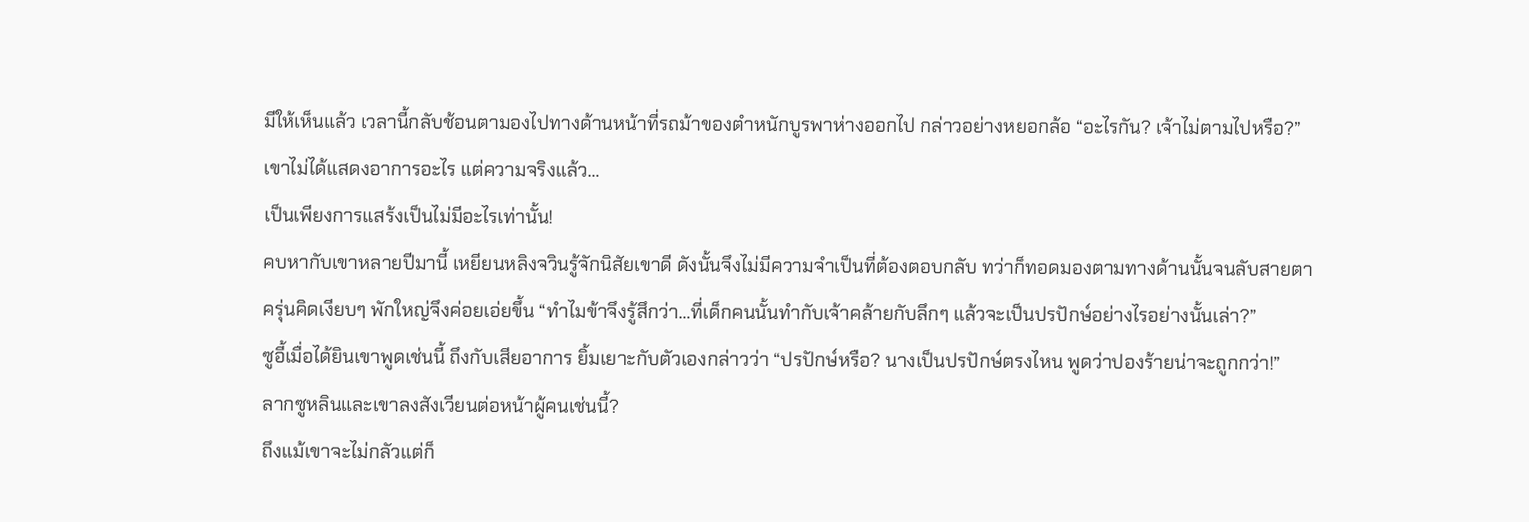มีให้เห็นแล้ว เวลานี้กลับช้อนตามองไปทางด้านหน้าที่รถม้าของตำหนักบูรพาห่างออกไป กล่าวอย่างหยอกล้อ “อะไรกัน? เจ้าไม่ตามไปหรือ?”
เขาไม่ได้แสดงอาการอะไร แต่ความจริงแล้ว…
เป็นเพียงการแสร้งเป็นไม่มีอะไรเท่านั้น!
คบหากับเขาหลายปีมานี้ เหยียนหลิงจวินรู้จักนิสัยเขาดี ดังนั้นจึงไม่มีความจำเป็นที่ต้องตอบกลับ ทว่าก็ทอดมองตามทางด้านนั้นจนลับสายตา
ครุ่นคิดเงียบๆ พักใหญ่จึงค่อยเอ่ยขึ้น “ทำไมข้าจึงรู้สึกว่า…ที่เด็กคนนั้นทำกับเจ้าคล้ายกับลึกๆ แล้วจะเป็นปรปักษ์อย่างไรอย่างนั้นเล่า?”
ซูอี้เมื่อได้ยินเขาพูดเช่นนี้ ถึงกับเสียอาการ ยิ้มเยาะกับตัวเองกล่าวว่า “ปรปักษ์หรือ? นางเป็นปรปักษ์ตรงไหน พูดว่าปองร้ายน่าจะถูกกว่า!”
ลากซูหลินและเขาลงสังเวียนต่อหน้าผู้คนเช่นนี้?
ถึงแม้เขาจะไม่กลัวแต่ก็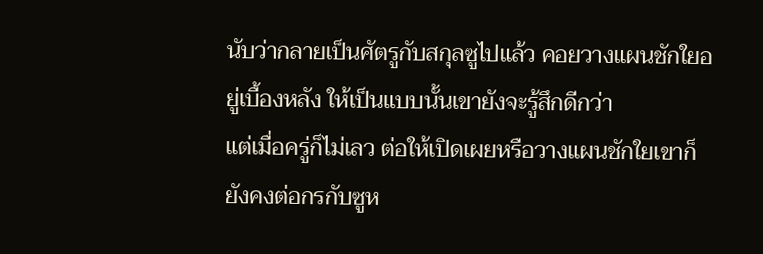นับว่ากลายเป็นศัตรูกับสกุลซูไปแล้ว คอยวางแผนชักใยอยู่เบื้องหลัง ให้เป็นแบบนั้นเขายังจะรู้สึกดีกว่า
แต่เมื่อครู่ก็ไม่เลว ต่อให้เปิดเผยหรือวางแผนชักใยเขาก็ยังคงต่อกรกับซูห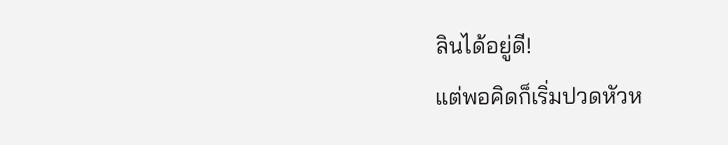ลินได้อยู่ดี!
แต่พอคิดก็เริ่มปวดหัวห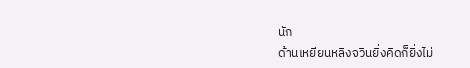นัก
ด้านเหยียนหลิงจวินยิ่งคิดก็ยิ่งไม่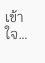เข้าใจ…